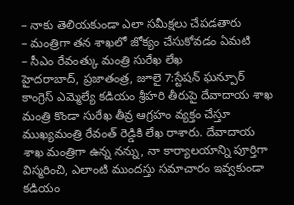– నాకు తెలియకుండా ఎలా సమీక్షలు చేపడతారు
– మంత్రిగా తన శాఖలో జోక్యం చేసుకోవడం ఏమటి
– సీఎం రేవంత్కు మంత్రి సురేఖ లేఖ
హైదరాబాద్, ప్రజాతంత్ర, జూలై 7:స్టేషన్ ఘన్పూర్ కాంగ్రెస్ ఎమ్మెల్యే కడియం శ్రీహరి తీరుపై దేవాదాయ శాఖ మంత్రి కొండా సురేఖ తీవ్ర ఆగ్రహం వ్యక్తం చేస్తూ ముఖ్యమంత్రి రేవంత్ రెడ్డికి లేఖ రాశారు. దేవాదాయ శాఖ మంత్రిగా ఉన్న నన్ను, నా కార్యాలయాన్ని పూర్తిగా విస్మరించి, ఎలాంటి ముందస్తు సమాచారం ఇవ్వకుండా కడియం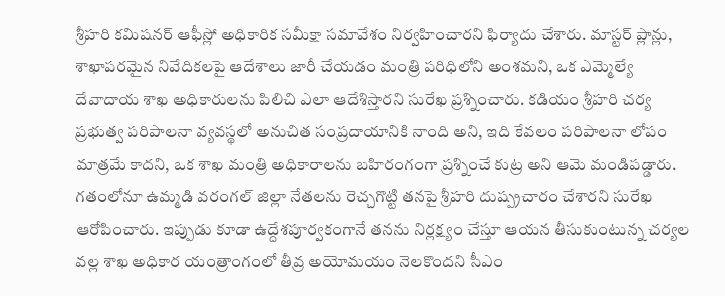శ్రీహరి కమిషనర్ ఆఫీస్లో అధికారిక సమీక్షా సమావేశం నిర్వహించారని ఫిర్యాదు చేశారు. మాస్టర్ ప్లాన్లు, శాఖాపరమైన నివేదికలపై ఆదేశాలు జారీ చేయడం మంత్రి పరిధిలోని అంశమని, ఒక ఎమ్మెల్యే దేవాదాయ శాఖ అధికారులను పిలిచి ఎలా ఆదేశిస్తారని సురేఖ ప్రశ్నించారు. కడియం శ్రీహరి చర్య ప్రభుత్వ పరిపాలనా వ్యవస్థలో అనుచిత సంప్రదాయానికి నాంది అని, ఇది కేవలం పరిపాలనా లోపం మాత్రమే కాదని, ఒక శాఖ మంత్రి అధికారాలను బహిరంగంగా ప్రశ్నించే కుట్ర అని ఆమె మండిపడ్డారు. గతంలోనూ ఉమ్మడి వరంగల్ జిల్లా నేతలను రెచ్చగొట్టి తనపై శ్రీహరి దుష్ప్రచారం చేశారని సురేఖ ఆరోపించారు. ఇప్పుడు కూడా ఉద్దేశపూర్వకంగానే తనను నిర్లక్ష్యం చేస్తూ ఆయన తీసుకుంటున్న చర్యల వల్ల శాఖ అధికార యంత్రాంగంలో తీవ్ర అయోమయం నెలకొందని సీఎం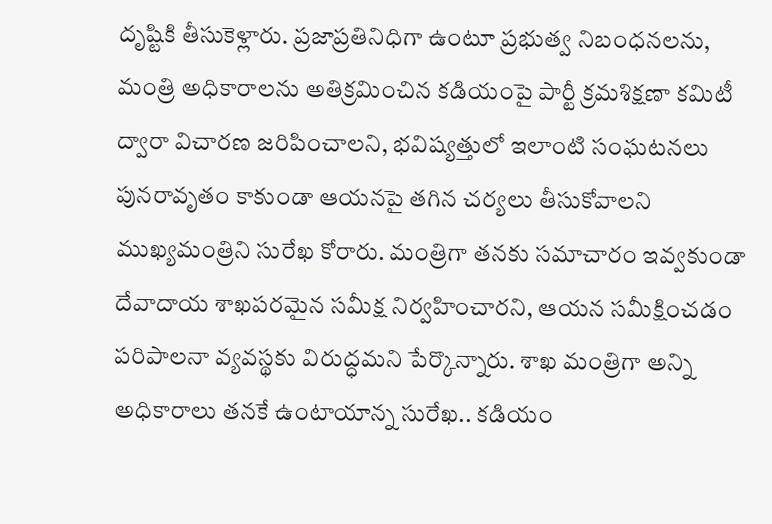దృష్టికి తీసుకెళ్లారు. ప్రజాప్రతినిధిగా ఉంటూ ప్రభుత్వ నిబంధనలను, మంత్రి అధికారాలను అతిక్రమించిన కడియంపై పార్టీ క్రమశిక్షణా కమిటీ ద్వారా విచారణ జరిపించాలని, భవిష్యత్తులో ఇలాంటి సంఘటనలు పునరావృతం కాకుండా ఆయనపై తగిన చర్యలు తీసుకోవాలని ముఖ్యమంత్రిని సురేఖ కోరారు. మంత్రిగా తనకు సమాచారం ఇవ్వకుండా దేవాదాయ శాఖపరమైన సమీక్ష నిర్వహించారని, ఆయన సమీక్షించడం పరిపాలనా వ్యవస్థకు విరుద్ధమని పేర్కొన్నారు. శాఖ మంత్రిగా అన్ని అధికారాలు తనకే ఉంటాయాన్న సురేఖ.. కడియం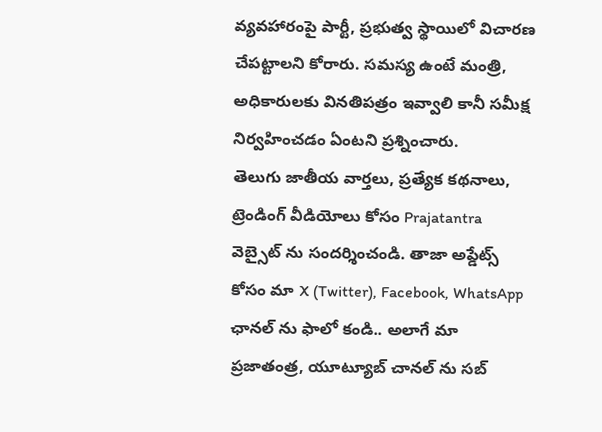వ్యవహారంపై పార్టీ, ప్రభుత్వ స్థాయిలో విచారణ చేపట్టాలని కోరారు. సమస్య ఉంటే మంత్రి, అధికారులకు వినతిపత్రం ఇవ్వాలి కానీ సమీక్ష నిర్వహించడం ఏంటని ప్రశ్నించారు.
తెలుగు జాతీయ వార్తలు, ప్రత్యేక కథనాలు, ట్రెండింగ్ వీడియోలు కోసం Prajatantra వెబ్సైట్ ను సందర్శించండి. తాజా అప్డేట్స్ కోసం మా X (Twitter), Facebook, WhatsApp ఛానల్ ను ఫాలో కండి.. అలాగే మా ప్రజాతంత్ర, యూట్యూబ్ చానల్ ను సబ్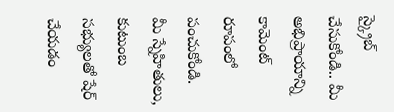స్క్రైబ్ చేసుకోండి.. మీ అభిప్రాయాన్ని కామెంట్ రూపంలో పంచుకోండి. మీ స్నేహితులు, కుటుంబ సభ్యులతో షేర్ చేయడం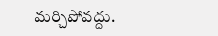మర్చిపోవద్దు.